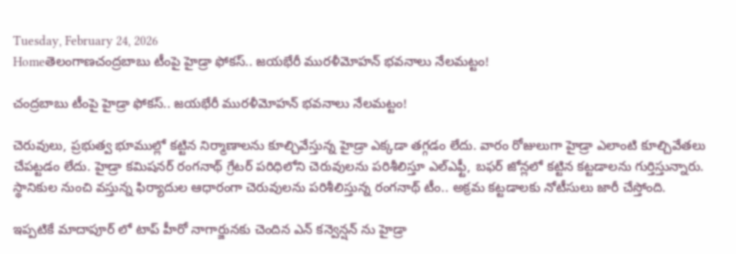Tuesday, February 24, 2026
Homeతెలంగాణచంద్రబాబు టీంపై హైడ్రా ఫోకస్.. జయభేరీ మురళీమోహన్ భవనాలు నేలమట్టం!

చంద్రబాబు టీంపై హైడ్రా ఫోకస్.. జయభేరీ మురళీమోహన్ భవనాలు నేలమట్టం!

చెరువులు, ప్రభుత్వ భూముల్లో కట్టిన నిర్మాణాలను కూల్చివేస్తున్న హైడ్రా ఎక్కడా తగ్గడం లేదు. వారం రోజులుగా హైడ్రా ఎలాంటి కూల్చివేతలు చేపట్టడం లేదు. హైడ్రా కమిషనర్ రంగనాథ్ గ్రేటర్ పరిధిలోని చెరువులను పరిశీలిస్తూ ఎల్ఎఫ్టీ, బఫర్ జోన్లలో కట్టిన కట్టడాలను గుర్తిస్తున్నారు. స్థానికుల నుంచి వస్తున్న ఫిర్యాదుల ఆధారంగా చెరువులను పరిశీలిస్తున్న రంగనాథ్ టీం.. అక్రమ కట్టడాలకు నోటీసులు జారీ చేస్తోంది.

ఇప్పటికే మాదాపూర్ లో టాప్ హీరో నాగార్జునకు చెందిన ఎన్ కన్వెన్షన్ ను హైడ్రా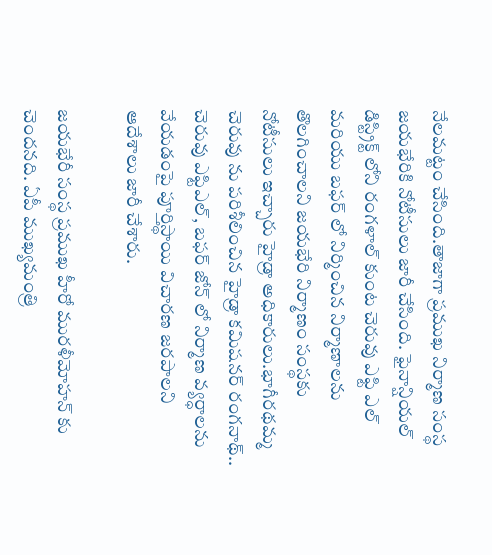నేలమట్టం చేసింది.తాజాగా ప్రముఖ నిర్మాణ సంస్థ జయభేరికి నోటీసులు జారీ చేసింది. ఫైనాన్షియల్ డిస్ట్రిక్ట్ లోని రంగళాల్ కుంట చెరువు ఎఫ్టి ఎల్ మరియు బఫర్ లో నిర్మించిన నిర్మాణాలను తొలగించాలని జయభేరి నిర్మాణం సంస్థకు నోటీసులు ఇచ్చారు హైడ్రా అధికారులు.భాగీరథమ్మ చెరువు ను పరిశీలించిన హైడ్రా కమిషనర్ రంగనాథ్.. చెరువు ఎఫ్టిఎల్, బఫర్ జోన్ లో నిర్మాణ వ్యర్ధాలను వేయడంపై పూర్తిస్థాయి విచారణ జరపాలని ఆదేశాలు జారీ చేశారు.

జయభేరీ సంస్థ ప్రముఖ హీరో మురళీమోహన్ కు చెందనది. ఏపీ ముఖ్యమంత్రి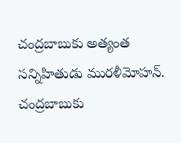చంద్రబాబుకు అత్యంత సన్నిహితుడు మురళీమోహన్. చంద్రబాబుకు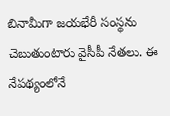బినామీగా జయభేరీ సంస్థను చెబుతుంటారు వైసీపీ నేతలు. ఈ నేపథ్యంలోనే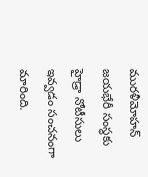మురళీమోహన్ జయభేరీ సంస్థకు హైడ్రా నోటీసులు ఇవ్వడం సంచనంగా మారింది.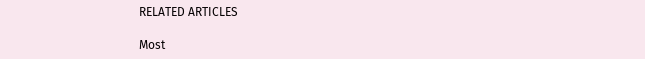RELATED ARTICLES

Most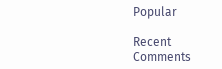Popular

Recent Comments